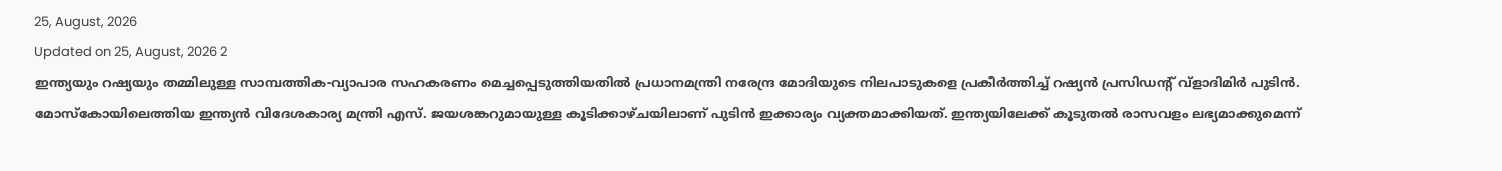25, August, 2026
Updated on 25, August, 2026 2
ഇന്ത്യയും റഷ്യയും തമ്മിലുള്ള സാമ്പത്തിക-വ്യാപാര സഹകരണം മെച്ചപ്പെടുത്തിയതിൽ പ്രധാനമന്ത്രി നരേന്ദ്ര മോദിയുടെ നിലപാടുകളെ പ്രകീർത്തിച്ച് റഷ്യൻ പ്രസിഡന്റ് വ്ളാദിമിർ പുടിൻ. മോസ്കോയിലെത്തിയ ഇന്ത്യൻ വിദേശകാര്യ മന്ത്രി എസ്. ജയശങ്കറുമായുള്ള കൂടിക്കാഴ്ചയിലാണ് പുടിൻ ഇക്കാര്യം വ്യക്തമാക്കിയത്. ഇന്ത്യയിലേക്ക് കൂടുതൽ രാസവളം ലഭ്യമാക്കുമെന്ന്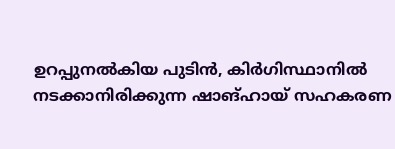ഉറപ്പുനൽകിയ പുടിൻ, കിർഗിസ്ഥാനിൽ നടക്കാനിരിക്കുന്ന ഷാങ്ഹായ് സഹകരണ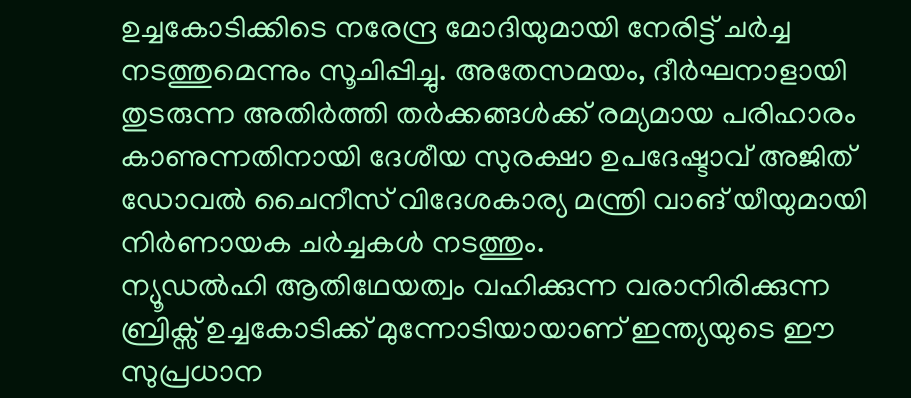ഉച്ചകോടിക്കിടെ നരേന്ദ്ര മോദിയുമായി നേരിട്ട് ചർച്ച നടത്തുമെന്നും സൂചിപ്പിച്ചു. അതേസമയം, ദീർഘനാളായി തുടരുന്ന അതിർത്തി തർക്കങ്ങൾക്ക് രമ്യമായ പരിഹാരം കാണുന്നതിനായി ദേശീയ സുരക്ഷാ ഉപദേഷ്ടാവ് അജിത് ഡോവൽ ചൈനീസ് വിദേശകാര്യ മന്ത്രി വാങ് യീയുമായി നിർണായക ചർച്ചകൾ നടത്തും.
ന്യൂഡൽഹി ആതിഥേയത്വം വഹിക്കുന്ന വരാനിരിക്കുന്ന ബ്രിക്സ് ഉച്ചകോടിക്ക് മുന്നോടിയായാണ് ഇന്ത്യയുടെ ഈ സുപ്രധാന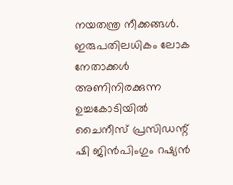നയതന്ത്ര നീക്കങ്ങൾ. ഇരുപതിലധികം ലോക നേതാക്കൾ അണിനിരക്കുന്ന ഉച്ചകോടിയിൽ ചൈനീസ് പ്രസിഡന്റ് ഷി ജിൻപിംഗും റഷ്യൻ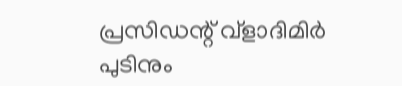പ്രസിഡന്റ് വ്ളാദിമിർ പുടിനും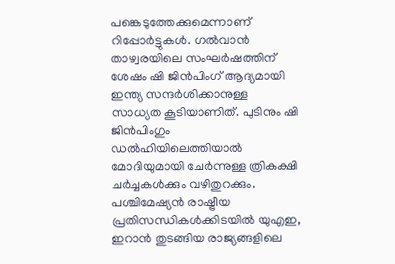പങ്കെടുത്തേക്കുമെന്നാണ് റിപ്പോർട്ടുകൾ. ഗൽവാൻ താഴ്വരയിലെ സംഘർഷത്തിന് ശേഷം ഷി ജിൻപിംഗ് ആദ്യമായി ഇന്ത്യ സന്ദർശിക്കാനുള്ള സാധ്യത കൂടിയാണിത്. പുടിനും ഷി ജിൻപിംഗും ഡൽഹിയിലെത്തിയാൽ മോദിയുമായി ചേർന്നുള്ള ത്രികക്ഷി ചർച്ചകൾക്കും വഴിതുറക്കും. പശ്ചിമേഷ്യൻ രാഷ്ട്രീയ പ്രതിസന്ധികൾക്കിടയിൽ യുഎഇ, ഇറാൻ തുടങ്ങിയ രാജ്യങ്ങളിലെ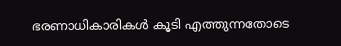ഭരണാധികാരികൾ കൂടി എത്തുന്നതോടെ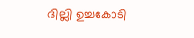ദില്ലി ഉച്ചകോടി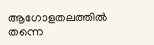ആഗോളതലത്തിൽ തന്നെ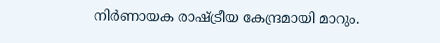നിർണായക രാഷ്ട്രീയ കേന്ദ്രമായി മാറും.